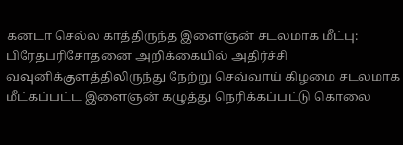கனடா செல்ல காத்திருந்த இளைஞன் சடலமாக மீட்பு: பிரேதபரிசோதனை அறிக்கையில் அதிர்ச்சி
வவுனிக்குளத்திலிருந்து நேற்று செவ்வாய் கிழமை சடலமாக மீட்கப்பட்ட இளைஞன் கழுத்து நெரிக்கப்பட்டு கொலை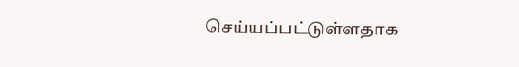செய்யப்பட்டுள்ளதாக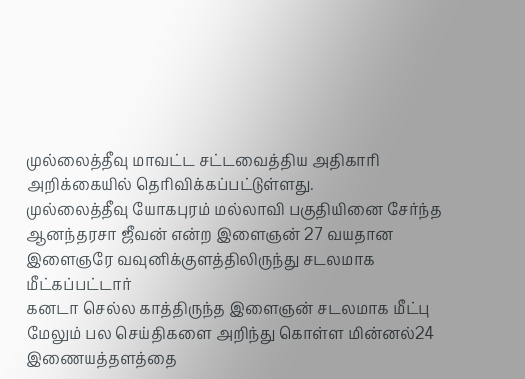முல்லைத்தீவு மாவட்ட சட்டவைத்திய அதிகாரி அறிக்கையில் தெரிவிக்கப்பட்டுள்ளது.
முல்லைத்தீவு யோகபுரம் மல்லாவி பகுதியினை சேர்ந்த ஆனந்தரசா ஜீவன் என்ற இளைஞன் 27 வயதான இளைஞரே வவுனிக்குளத்திலிருந்து சடலமாக மீட்கப்பட்டார்
கனடா செல்ல காத்திருந்த இளைஞன் சடலமாக மீட்பு
மேலும் பல செய்திகளை அறிந்து கொள்ள மின்னல்24 இணையத்தளத்தை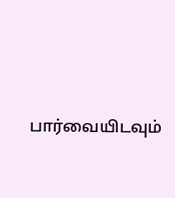பார்வையிடவும்